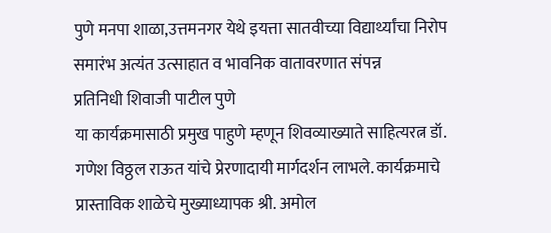पुणे मनपा शाळा,उत्तमनगर येथे इयत्ता सातवीच्या विद्यार्थ्यांचा निरोप समारंभ अत्यंत उत्साहात व भावनिक वातावरणात संपन्न
प्रतिनिधी शिवाजी पाटील पुणे
या कार्यक्रमासाठी प्रमुख पाहुणे म्हणून शिवव्याख्याते साहित्यरत्न डॉ. गणेश विठ्ठल राऊत यांचे प्रेरणादायी मार्गदर्शन लाभले. कार्यक्रमाचे प्रास्ताविक शाळेचे मुख्याध्यापक श्री. अमोल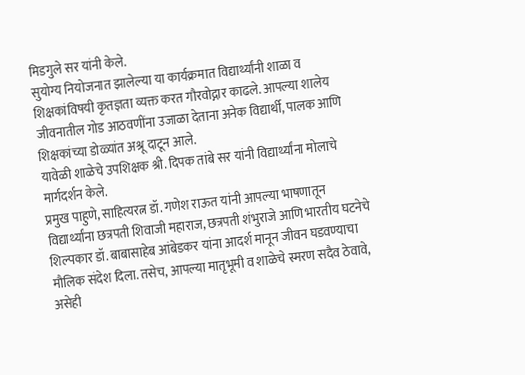मिडगुले सर यांनी केले.
सुयोग्य नियोजनात झालेल्या या कार्यक्रमात विद्यार्थ्यांनी शाळा व शिक्षकांविषयी कृतज्ञता व्यक्त करत गौरवोद्गार काढले. आपल्या शालेय जीवनातील गोड आठवणींना उजाळा देताना अनेक विद्यार्थी, पालक आणि शिक्षकांच्या डोळ्यांत अश्रू दाटून आले.
यावेळी शाळेचे उपशिक्षक श्री. दिपक तांबे सर यांनी विद्यार्थ्यांना मोलाचे मार्गदर्शन केले.
प्रमुख पाहुणे, साहित्यरत्न डॉ. गणेश राऊत यांनी आपल्या भाषणातून विद्यार्थ्यांना छत्रपती शिवाजी महाराज, छत्रपती शंभुराजे आणि भारतीय घटनेचे शिल्पकार डॉ. बाबासाहेब आंबेडकर यांना आदर्श मानून जीवन घडवण्याचा मौलिक संदेश दिला. तसेच, आपल्या मातृभूमी व शाळेचे स्मरण सदैव ठेवावे, असेही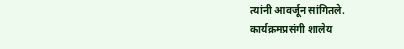त्यांनी आवर्जून सांगितले.
कार्यक्रमप्रसंगी शालेय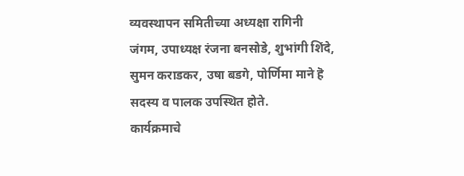व्यवस्थापन समितीच्या अध्यक्षा रागिनी जंगम, उपाध्यक्ष रंजना बनसोडे, शुभांगी शिंदे, सुमन कराडकर, उषा बडगे, पोर्णिमा माने हॆ सदस्य व पालक उपस्थित होते.
कार्यक्रमाचे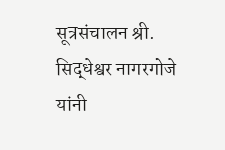सूत्रसंचालन श्री. सिद्धेश्वर नागरगोजे यांनी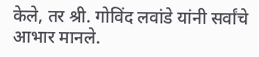केले, तर श्री. गोविंद लवांडे यांनी सर्वांचे आभार मानले.